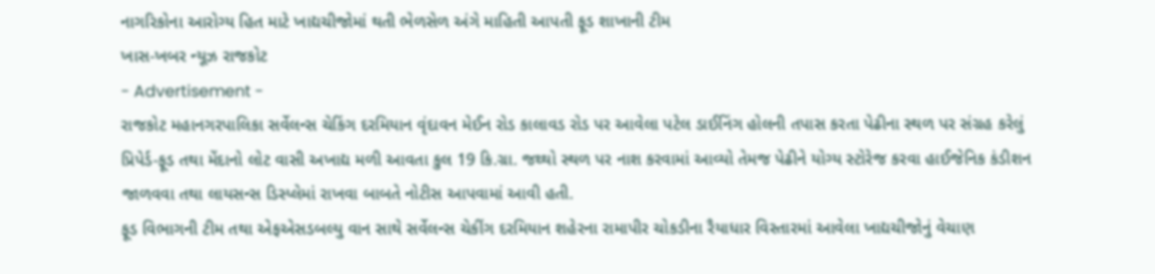નાગરિકોના આરોગ્ય હિત માટે ખાદ્યચીજોમાં થતી ભેળસેળ અંગે માહિતી આપતી ફૂડ શાખાની ટીમ
ખાસ-ખબર ન્યૂઝ રાજકોટ
- Advertisement -
રાજકોટ મહાનગરપાલિકા સર્વેલન્સ ચેકિંગ દરમિયાન વૃંદાવન મેઈન રોડ કાલાવડ રોડ પર આવેલા પટેલ ડાઈનિંગ હોલની તપાસ કરતા પેઢીના સ્થળ પર સંગ્રહ કરેલું પ્રિપેર્ડ-ફૂડ તથા મેંદાનો લોટ વાસી અખાદ્ય મળી આવતા કુલ 19 કિ.ગ્રા. જથ્થો સ્થળ પર નાશ કરવામાં આવ્યો તેમજ પેઢીને યોગ્ય સ્ટોરેજ કરવા હાઈજેનિક કંડીશન જાળવવા તથા લાયસન્સ ડિસ્પ્લેમાં રાખવા બાબતે નોટીસ આપવામાં આવી હતી.
ફૂડ વિભાગની ટીમ તથા એફએસડબલ્યુ વાન સાથે સર્વેલન્સ ચેકીંગ દરમિયાન શહેરના રામાપીર ચોકડીના રૈયાધાર વિસ્તારમાં આવેલા ખાદ્યચીજોનું વેચાણ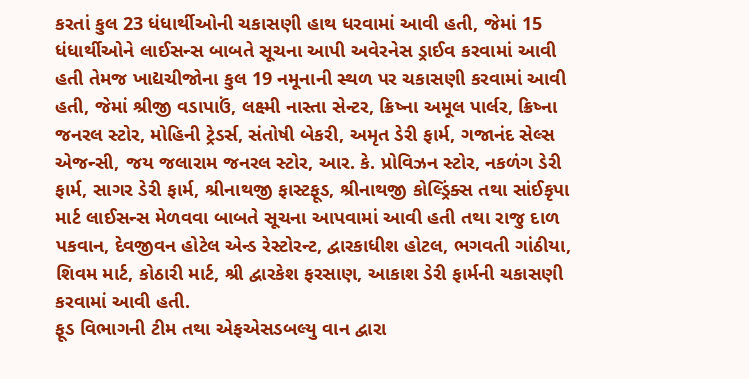કરતાં કુલ 23 ધંધાર્થીઓની ચકાસણી હાથ ધરવામાં આવી હતી, જેમાં 15 ધંધાર્થીઓને લાઈસન્સ બાબતે સૂચના આપી અવેરનેસ ડ્રાઈવ કરવામાં આવી હતી તેમજ ખાદ્યચીજોના કુલ 19 નમૂનાની સ્થળ પર ચકાસણી કરવામાં આવી હતી, જેમાં શ્રીજી વડાપાઉં, લક્ષ્મી નાસ્તા સેન્ટર, ક્રિષ્ના અમૂલ પાર્લર, ક્રિષ્ના જનરલ સ્ટોર, મોહિની ટ્રેડર્સ, સંતોષી બેકરી, અમૃત ડેરી ફાર્મ, ગજાનંદ સેલ્સ એજન્સી, જય જલારામ જનરલ સ્ટોર, આર. કે. પ્રોવિઝન સ્ટોર, નકળંગ ડેરી ફાર્મ, સાગર ડેરી ફાર્મ, શ્રીનાથજી ફાસ્ટફૂડ, શ્રીનાથજી કોલ્ડ્રિંક્સ તથા સાંઈકૃપા માર્ટ લાઈસન્સ મેળવવા બાબતે સૂચના આપવામાં આવી હતી તથા રાજુ દાળ પકવાન, દેવજીવન હોટેલ એન્ડ રેસ્ટોરન્ટ, દ્વારકાધીશ હોટલ, ભગવતી ગાંઠીયા, શિવમ માર્ટ, કોઠારી માર્ટ, શ્રી દ્વારકેશ ફરસાણ, આકાશ ડેરી ફાર્મની ચકાસણી કરવામાં આવી હતી.
ફૂડ વિભાગની ટીમ તથા એફએસડબલ્યુ વાન દ્વારા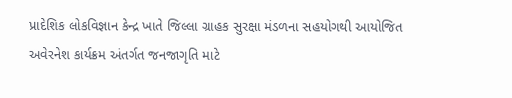પ્રાદેશિક લોકવિજ્ઞાન કેન્દ્ર ખાતે જિલ્લા ગ્રાહક સુરક્ષા મંડળના સહયોગથી આયોજિત અવેરનેશ કાર્યક્રમ અંતર્ગત જનજાગૃતિ માટે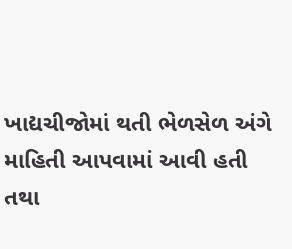ખાદ્યચીજોમાં થતી ભેળસેળ અંગે માહિતી આપવામાં આવી હતી તથા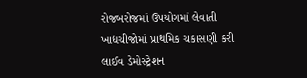રોજબરોજમાં ઉપયોગમાં લેવાતી ખાદ્યચીજોમાં પ્રાથમિક ચકાસણી કરી લાઈવ ડેમોસ્ટ્રેશન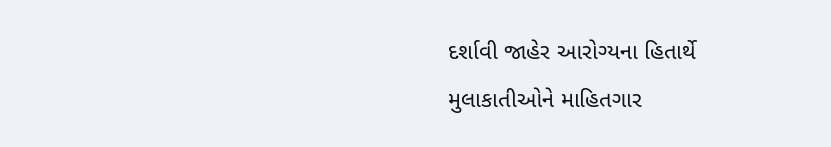દર્શાવી જાહેર આરોગ્યના હિતાર્થે મુલાકાતીઓને માહિતગાર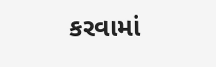કરવામાં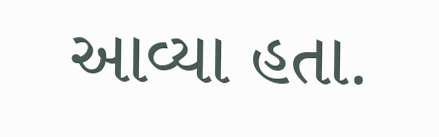આવ્યા હતા.